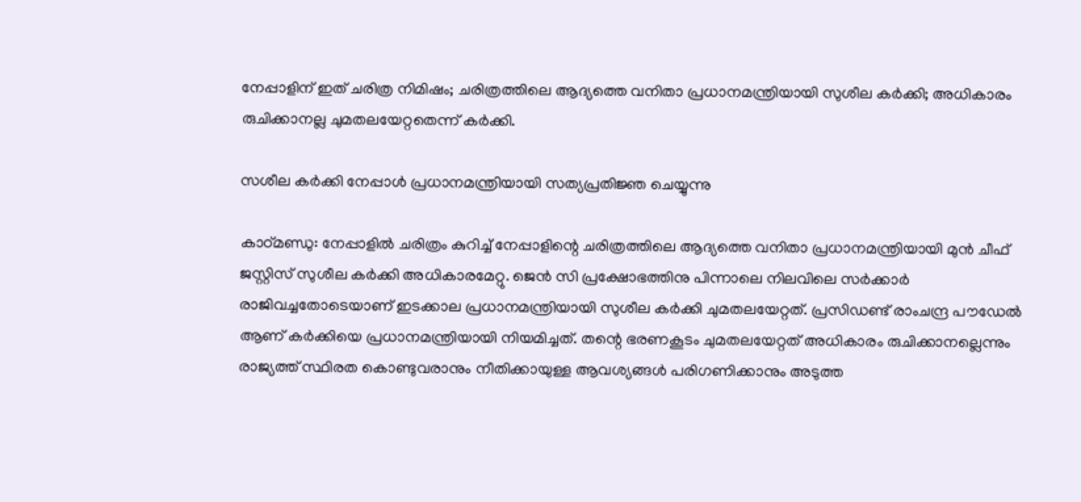നേപ്പാളിന് ഇത് ചരിത്ര നിമിഷം; ചരിത്രത്തിലെ ആദ്യത്തെ വനിതാ പ്രധാനമന്ത്രിയായി സുശീല കര്‍ക്കി; അധികാരം രുചിക്കാനല്ല ചുമതലയേറ്റതെന്ന് കര്‍ക്കി.

സശീല കര്‍ക്കി നേപ്പാള്‍ പ്രധാനമന്ത്രിയായി സത്യപ്രതിജ്ഞ ചെയ്യുന്നു

കാഠ്മണ്ഡു: നേപ്പാളില്‍ ചരിത്രം കുറിച്ച് നേപ്പാളിന്റെ ചരിത്രത്തിലെ ആദ്യത്തെ വനിതാ പ്രധാനമന്ത്രിയായി മുന്‍ ചീഫ് ജസ്റ്റിസ് സുശീല കര്‍ക്കി അധികാരമേറ്റു. ജെന്‍ സി പ്രക്ഷോഭത്തിനു പിന്നാലെ നിലവിലെ സര്‍ക്കാര്‍ രാജിവച്ചതോടെയാണ് ഇടക്കാല പ്രധാനമന്ത്രിയായി സുശീല കര്‍ക്കി ചുമതലയേറ്റത്. പ്രസിഡണ്ട് രാംചന്ദ്ര പൗഡേല്‍ ആണ് കര്‍ക്കിയെ പ്രധാനമന്ത്രിയായി നിയമിച്ചത്. തന്റെ ഭരണകൂടം ചുമതലയേറ്റത് അധികാരം രുചിക്കാനല്ലെന്നും രാജ്യത്ത് സ്ഥിരത കൊണ്ടുവരാനും നീതിക്കായുള്ള ആവശ്യങ്ങള്‍ പരിഗണിക്കാനും അടുത്ത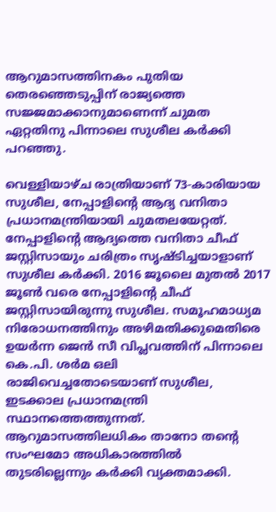ആറുമാസത്തിനകം പുതിയ തെരഞ്ഞെടുപ്പിന് രാജ്യത്തെ സജ്ജമാക്കാനുമാണെന്ന് ചുമത ഏറ്റതിനു പിന്നാലെ സുശീല കര്‍ക്കി പറഞ്ഞു.

വെള്ളിയാഴ്ച രാത്രിയാണ് 73-കാരിയായ സുശീല, നേപ്പാളിന്റെ ആദ്യ വനിതാ പ്രധാനമന്ത്രിയായി ചുമതലയേറ്റത്. നേപ്പാളിന്റെ ആദ്യത്തെ വനിതാ ചീഫ് ജസ്റ്റിസായും ചരിത്രം സൃഷ്ടിച്ചയാളാണ് സുശീല കര്‍ക്കി. 2016 ജൂലൈ മുതല്‍ 2017 ജൂണ്‍ വരെ നേപ്പാളിന്റെ ചീഫ് ജസ്റ്റിസായിരുന്നു സുശീല. സമൂഹമാധ്യമ നിരോധനത്തിനും അഴിമതിക്കുമെതിരെ ഉയര്‍ന്ന ജെന്‍ സീ വിപ്ലവത്തിന് പിന്നാലെ കെ.പി. ശര്‍മ ഒലി രാജിവെച്ചതോടെയാണ് സുശീല, ഇടക്കാല പ്രധാനമന്ത്രി സ്ഥാനത്തെത്തുന്നത്. ആറുമാസത്തിലധികം താനോ തന്റെ സംഘമോ അധികാരത്തില്‍ തുടരില്ലെന്നും കര്‍ക്കി വ്യക്തമാക്കി.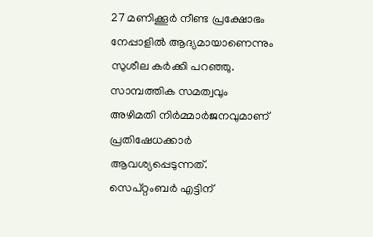27 മണിക്കൂര്‍ നീണ്ട പ്രക്ഷോഭം നേപ്പാളില്‍ ആദ്യമായാണെന്നും സുശീല കര്‍ക്കി പറഞ്ഞു. സാമ്പത്തിക സമത്വവും അഴിമതി നിര്‍മ്മാര്‍ജനവുമാണ് പ്രതിഷേധക്കാര്‍ ആവശ്യപ്പെടുന്നത്. സെപ്റ്റംബര്‍ എട്ടിന്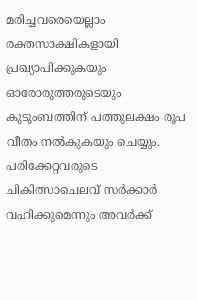മരിച്ചവരെയെല്ലാം രക്തസാക്ഷികളായി പ്രഖ്യാപിക്കുകയും ഓരോരുത്തരുടെയും കുടുംബത്തിന് പത്തുലക്ഷം രൂപ വീതം നല്‍കുകയും ചെയ്യും. പരിക്കേറ്റവരുടെ ചികിത്സാചെലവ് സര്‍ക്കാര്‍ വഹിക്കുമെന്നും അവര്‍ക്ക്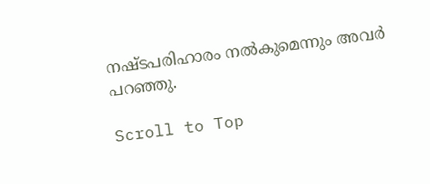നഷ്ടപരിഹാരം നല്‍കുമെന്നും അവര്‍ പറഞ്ഞു.

Scroll to Top